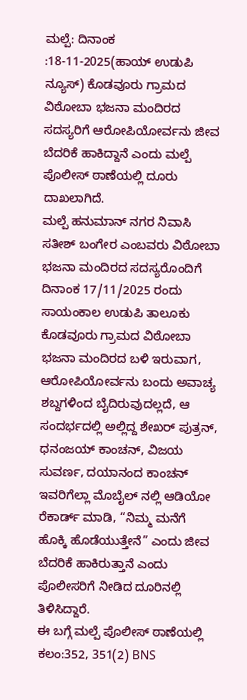ಮಲ್ಪೆ: ದಿನಾಂಕ :18-11-2025(ಹಾಯ್ ಉಡುಪಿ ನ್ಯೂಸ್) ಕೊಡವೂರು ಗ್ರಾಮದ ವಿಠೋಬಾ ಭಜನಾ ಮಂದಿರದ ಸದಸ್ಯರಿಗೆ ಆರೋಪಿಯೋರ್ವನು ಜೀವ ಬೆದರಿಕೆ ಹಾಕಿದ್ದಾನೆ ಎಂದು ಮಲ್ಪೆ ಪೊಲೀಸ್ ಠಾಣೆಯಲ್ಲಿ ದೂರು ದಾಖಲಾಗಿದೆ.
ಮಲ್ಪೆ ಹನುಮಾನ್ ನಗರ ನಿವಾಸಿ ಸತೀಶ್ ಬಂಗೇರ ಎಂಬವರು ವಿಠೋಬಾ ಭಜನಾ ಮಂದಿರದ ಸದಸ್ಯರೊಂದಿಗೆ ದಿನಾಂಕ 17/11/2025 ರಂದು ಸಾಯಂಕಾಲ ಉಡುಪಿ ತಾಲೂಕು ಕೊಡವೂರು ಗ್ರಾಮದ ವಿಠೋಬಾ ಭಜನಾ ಮಂದಿರದ ಬಳಿ ಇರುವಾಗ, ಆರೋಪಿಯೋರ್ವನು ಬಂದು ಅವಾಚ್ಯ ಶಬ್ದಗಳಿಂದ ಬೈದಿರುವುದಲ್ಲದೆ, ಆ ಸಂದರ್ಭದಲ್ಲಿ ಅಲ್ಲಿದ್ದ ಶೇಖರ್ ಪುತ್ರನ್, ಧನಂಜಯ್ ಕಾಂಚನ್, ವಿಜಯ ಸುವರ್ಣ, ದಯಾನಂದ ಕಾಂಚನ್ ಇವರಿಗೆಲ್ಲಾ ಮೊಬೈಲ್ ನಲ್ಲಿ ಆಡಿಯೋ ರೆಕಾರ್ಡ್ ಮಾಡಿ, “ನಿಮ್ಮ ಮನೆಗೆ ಹೊಕ್ಕಿ ಹೊಡೆಯುತ್ತೇನೆ” ಎಂದು ಜೀವ ಬೆದರಿಕೆ ಹಾಕಿರುತ್ತಾನೆ ಎಂದು ಪೊಲೀಸರಿಗೆ ನೀಡಿದ ದೂರಿನಲ್ಲಿ ತಿಳಿಸಿದ್ದಾರೆ.
ಈ ಬಗ್ಗೆ ಮಲ್ಪೆ ಪೊಲೀಸ್ ಠಾಣೆಯಲ್ಲಿ ಕಲಂ:352, 351(2) BNS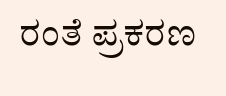ರಂತೆ ಪ್ರಕರಣ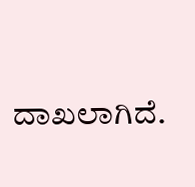ದಾಖಲಾಗಿದೆ.